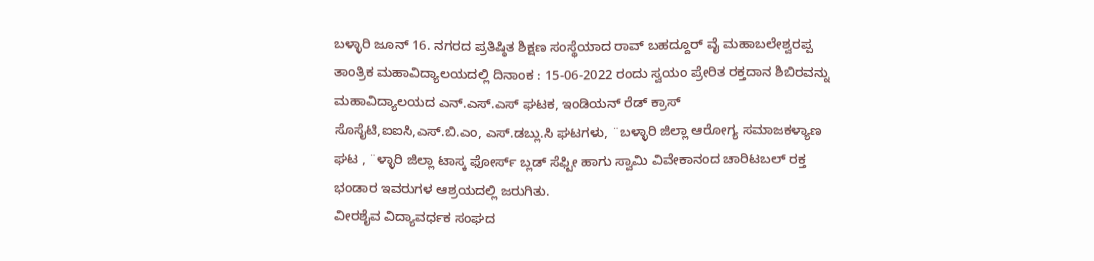ಬಳ್ಳಾರಿ ಜೂನ್ 16. ನಗರದ ಪ್ರತಿಷ್ಠಿತ ಶಿಕ್ಷಣ ಸಂಸ್ಥೆಯಾದ ರಾವ್ ಬಹದ್ದೂರ್ ವೈ ಮಹಾಬಲೇಶ್ವರಪ್ಪ ತಾಂತ್ರಿಕ ಮಹಾವಿದ್ಯಾಲಯದಲ್ಲಿ ದಿನಾಂಕ : 15-06-2022 ರಂದು ಸ್ವಯಂ ಪ್ರೇರಿತ ರಕ್ತದಾನ ಶಿಬಿರವನ್ನು ಮಹಾವಿದ್ಯಾಲಯದ ಎನ್.ಎಸ್.ಎಸ್ ಘಟಕ, ಇಂಡಿಯನ್ ರೆಡ್ ಕ್ರಾಸ್ ಸೊಸೈಟಿ,ಐಐಸಿ,ಎಸ್.ಬಿ.ಎಂ, ಎಸ್.ಡಬ್ಲು.ಸಿ ಘಟಗಳು, ¨ಬಳ್ಳಾರಿ ಜಿಲ್ಲಾ ಆರೋಗ್ಯ ಸಮಾಜಕಳ್ಯಾಣ ಘಟ , ¨ಳ್ಳಾರಿ ಜಿಲ್ಲಾ ಟಾಸ್ಕ ಫೋರ್ಸ್ ಬ್ಲಡ್ ಸೆಫ್ಟೀ ಹಾಗು ಸ್ವಾಮಿ ವಿವೇಕಾನಂದ ಚಾರಿಟಬಲ್ ರಕ್ತ ಭಂಡಾರ ಇವರುಗಳ ಆಶ್ರಯದಲ್ಲಿ ಜರುಗಿತು.
ವೀರಶೈವ ವಿದ್ಯಾವರ್ಧಕ ಸಂಘದ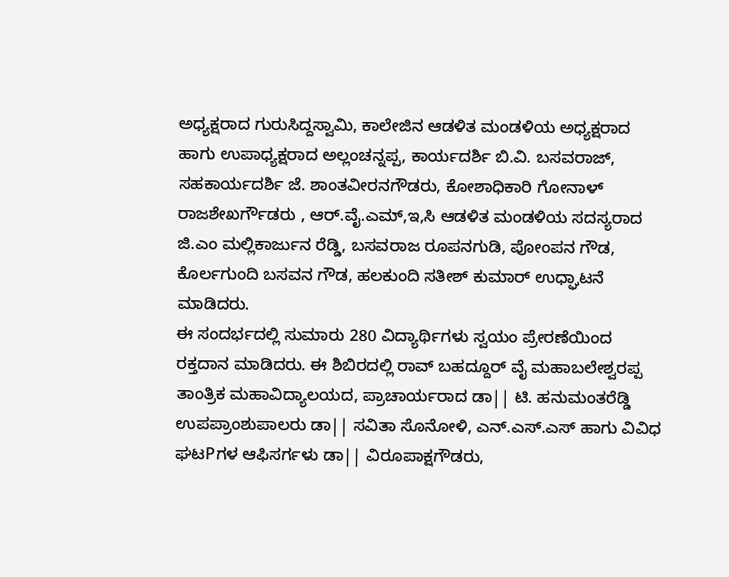ಅಧ್ಯಕ್ಷರಾದ ಗುರುಸಿದ್ದಸ್ವಾಮಿ, ಕಾಲೇಜಿನ ಆಡಳಿತ ಮಂಡಳಿಯ ಅಧ್ಯಕ್ಷರಾದ ಹಾಗು ಉಪಾಧ್ಯಕ್ಷರಾದ ಅಲ್ಲಂಚನ್ನಪ್ಪ, ಕಾರ್ಯದರ್ಶಿ ಬಿ.ವಿ. ಬಸವರಾಜ್, ಸಹಕಾರ್ಯದರ್ಶಿ ಜೆ. ಶಾಂತವೀರನಗೌಡರು, ಕೋಶಾಧಿಕಾರಿ ಗೋನಾಳ್ ರಾಜಶೇಖರ್ಗೌಡರು , ಆರ್.ವೈ.ಎಮ್,ಇ,ಸಿ ಆಡಳಿತ ಮಂಡಳಿಯ ಸದಸ್ಯರಾದ ಜಿ.ಎಂ ಮಲ್ಲಿಕಾರ್ಜುನ ರೆಡ್ಡಿ, ಬಸವರಾಜ ರೂಪನಗುಡಿ, ಪೋಂಪನ ಗೌಡ, ಕೊರ್ಲಗುಂದಿ ಬಸವನ ಗೌಡ, ಹಲಕುಂದಿ ಸತೀಶ್ ಕುಮಾರ್ ಉಧ್ಘಾಟನೆ ಮಾಡಿದರು.
ಈ ಸಂದರ್ಭದಲ್ಲಿ ಸುಮಾರು 280 ವಿದ್ಯಾರ್ಥಿಗಳು ಸ್ವಯಂ ಪ್ರೇರಣೆಯಿಂದ ರಕ್ತದಾನ ಮಾಡಿದರು. ಈ ಶಿಬಿರದಲ್ಲಿ ರಾವ್ ಬಹದ್ದೂರ್ ವೈ ಮಹಾಬಲೇಶ್ವರಪ್ಪ ತಾಂತ್ರಿಕ ಮಹಾವಿದ್ಯಾಲಯದ, ಪ್ರಾಚಾರ್ಯರಾದ ಡಾ|| ಟಿ. ಹನುಮಂತರೆಡ್ಡಿ ಉಪಪ್ರಾಂಶುಪಾಲರು ಡಾ|| ಸವಿತಾ ಸೊನೋಳಿ, ಎನ್.ಎಸ್.ಎಸ್ ಹಾಗು ವಿವಿಧ ಘಟPಗಳ ಆಫಿಸರ್ಗಳು ಡಾ|| ವಿರೂಪಾಕ್ಷಗೌಡರು,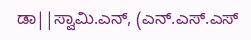ಡಾ||ಸ್ವಾಮಿ.ಎನ್, (ಎನ್.ಎಸ್.ಎಸ್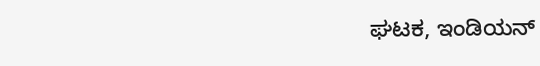ಘಟಕ, ಇಂಡಿಯನ್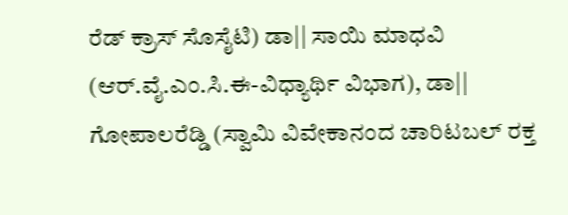ರೆಡ್ ಕ್ರಾಸ್ ಸೊಸೈಟಿ) ಡಾ|| ಸಾಯಿ ಮಾಧವಿ (ಆರ್.ವೈ.ಎಂ.ಸಿ.ಈ-ವಿಧ್ಯಾರ್ಥಿ ವಿಭಾಗ), ಡಾ|| ಗೋಪಾಲರೆಡ್ಡಿ (ಸ್ವಾಮಿ ವಿವೇಕಾನಂದ ಚಾರಿಟಬಲ್ ರಕ್ತ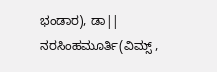ಭಂಡಾರ), ಡಾ|| ನರಸಿಂಹಮೂರ್ತಿ(ವಿಮ್ಸ್ ,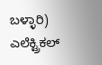ಬಳ್ಳಾರಿ) ಎಲೆಕ್ಟ್ರಿಕಲ್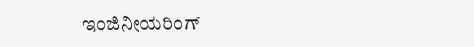ಇಂಜಿನೀಯರಿಂಗ್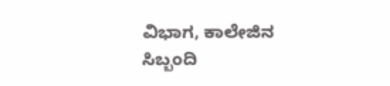ವಿಭಾಗ, ಕಾಲೇಜಿನ ಸಿಬ್ಬಂದಿ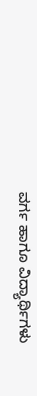ವರ್ಗ ಹಾಗೂ ವಿದ್ಯಾರ್ಥಿಗಳು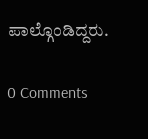ಪಾಲ್ಗೊಂಡಿದ್ದರು.

0 Comments